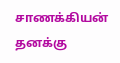சாணக்கியன் தனக்கு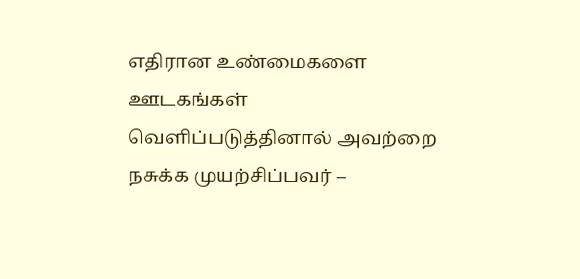எதிரான உண்மைகளை ஊடகங்கள் வெளிப்படுத்தினால் அவற்றை நசுக்க முயற்சிப்பவர் –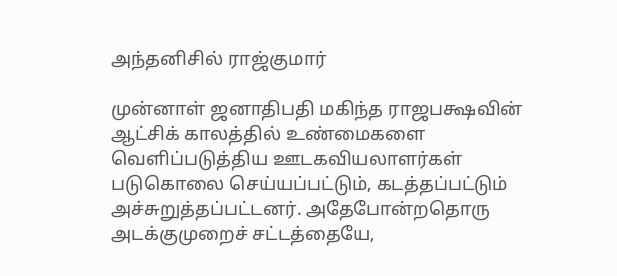அந்தனிசில் ராஜ்குமார்

முன்னாள் ஜனாதிபதி மகிந்த ராஜபக்ஷவின் ஆட்சிக் காலத்தில் உண்மைகளை வெளிப்படுத்திய ஊடகவியலாளர்கள் படுகொலை செய்யப்பட்டும், கடத்தப்பட்டும் அச்சுறுத்தப்பட்டனர். அதேபோன்றதொரு அடக்குமுறைச் சட்டத்தையே,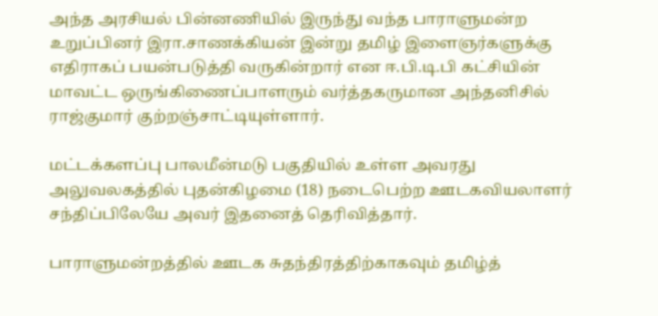அந்த அரசியல் பின்னணியில் இருந்து வந்த பாராளுமன்ற உறுப்பினர் இரா.சாணக்கியன் இன்று தமிழ் இளைஞர்களுக்கு எதிராகப் பயன்படுத்தி வருகின்றார் என ஈ.பி.டி.பி கட்சியின் மாவட்ட ஒருங்கிணைப்பாளரும் வர்த்தகருமான அந்தனிசில் ராஜ்குமார் குற்றஞ்சாட்டியுள்ளார்.

மட்டக்களப்பு பாலமீன்மடு பகுதியில் உள்ள அவரது அலுவலகத்தில் புதன்கிழமை (18) நடைபெற்ற ஊடகவியலாளர் சந்திப்பிலேயே அவர் இதனைத் தெரிவித்தார்.

பாராளுமன்றத்தில் ஊடக சுதந்திரத்திற்காகவும் தமிழ்த்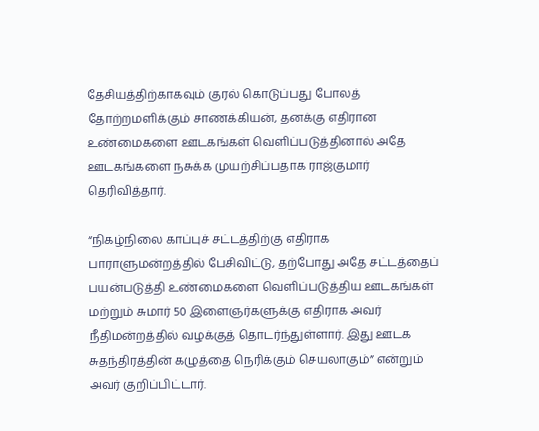தேசியத்திற்காகவும் குரல் கொடுப்பது போலத் தோற்றமளிக்கும் சாணக்கியன், தனக்கு எதிரான உண்மைகளை ஊடகங்கள் வெளிப்படுத்தினால் அதே ஊடகங்களை நசுக்க முயற்சிப்பதாக ராஜ்குமார் தெரிவித்தார்.

“நிகழ்நிலை காப்புச் சட்டத்திற்கு எதிராக பாராளுமன்றத்தில் பேசிவிட்டு, தற்போது அதே சட்டத்தைப் பயன்படுத்தி உண்மைகளை வெளிப்படுத்திய ஊடகங்கள் மற்றும் சுமார் 50 இளைஞர்களுக்கு எதிராக அவர் நீதிமன்றத்தில் வழக்குத் தொடர்ந்துள்ளார். இது ஊடக சுதந்திரத்தின் கழுத்தை நெரிக்கும் செயலாகும்” என்றும் அவர் குறிப்பிட்டார்.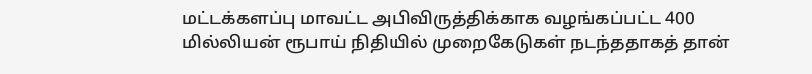மட்டக்களப்பு மாவட்ட அபிவிருத்திக்காக வழங்கப்பட்ட 400 மில்லியன் ரூபாய் நிதியில் முறைகேடுகள் நடந்ததாகத் தான்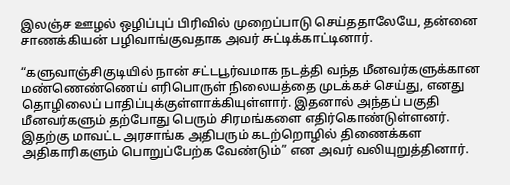இலஞ்ச ஊழல் ஒழிப்புப் பிரிவில் முறைப்பாடு செய்ததாலேயே, தன்னை சாணக்கியன் பழிவாங்குவதாக அவர் சுட்டிக்காட்டினார்.

“களுவாஞ்சிகுடியில் நான் சட்டபூர்வமாக நடத்தி வந்த மீனவர்களுக்கான மண்ணெண்ணெய் எரிபொருள் நிலையத்தை முடக்கச் செய்து, எனது தொழிலைப் பாதிப்புக்குள்ளாக்கியுள்ளார். இதனால் அந்தப் பகுதி மீனவர்களும் தற்போது பெரும் சிரமங்களை எதிர்கொண்டுள்ளனர். இதற்கு மாவட்ட அரசாங்க அதிபரும் கடற்றொழில் திணைக்கள அதிகாரிகளும் பொறுப்பேற்க வேண்டும்” என அவர் வலியுறுத்தினார்.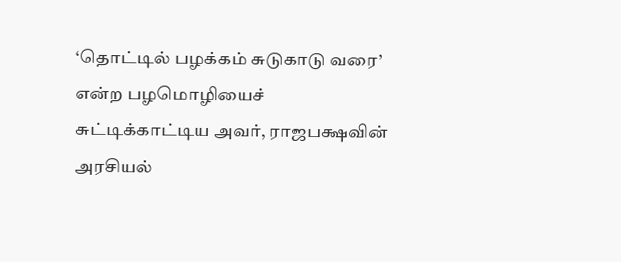‘தொட்டில் பழக்கம் சுடுகாடு வரை’ என்ற பழமொழியைச் சுட்டிக்காட்டிய அவர், ராஜபக்ஷவின் அரசியல்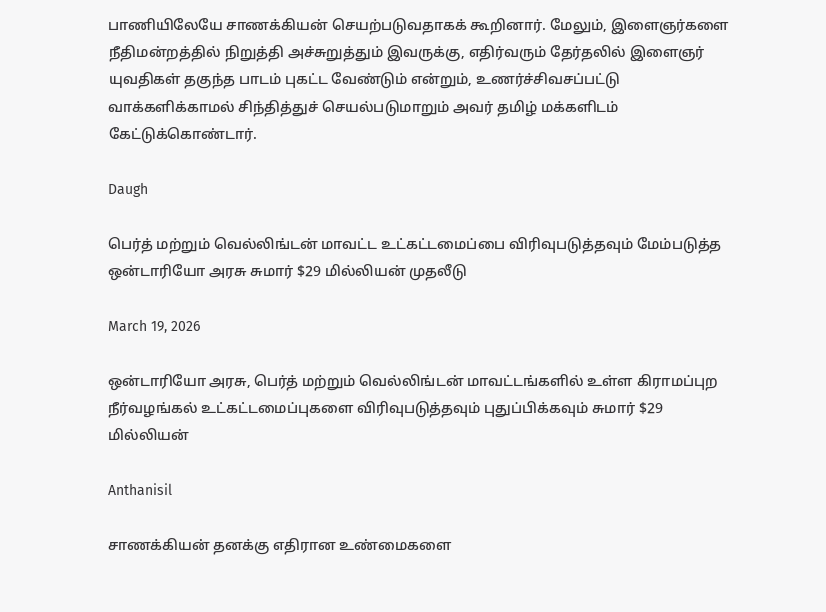பாணியிலேயே சாணக்கியன் செயற்படுவதாகக் கூறினார். மேலும், இளைஞர்களை நீதிமன்றத்தில் நிறுத்தி அச்சுறுத்தும் இவருக்கு, எதிர்வரும் தேர்தலில் இளைஞர் யுவதிகள் தகுந்த பாடம் புகட்ட வேண்டும் என்றும், உணர்ச்சிவசப்பட்டு வாக்களிக்காமல் சிந்தித்துச் செயல்படுமாறும் அவர் தமிழ் மக்களிடம் கேட்டுக்கொண்டார்.

Daugh

பெர்த் மற்றும் வெல்லிங்டன் மாவட்ட உட்கட்டமைப்பை விரிவுபடுத்தவும் மேம்படுத்த ஒன்டாரியோ அரசு சுமார் $29 மில்லியன் முதலீடு

March 19, 2026

ஒன்டாரியோ அரசு, பெர்த் மற்றும் வெல்லிங்டன் மாவட்டங்களில் உள்ள கிராமப்புற நீர்வழங்கல் உட்கட்டமைப்புகளை விரிவுபடுத்தவும் புதுப்பிக்கவும் சுமார் $29 மில்லியன்

Anthanisil

சாணக்கியன் தனக்கு எதிரான உண்மைகளை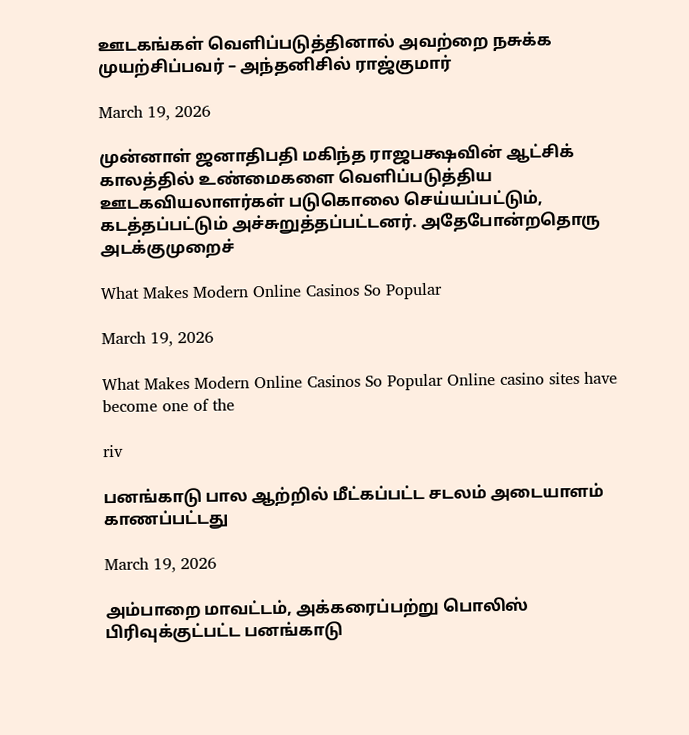ஊடகங்கள் வெளிப்படுத்தினால் அவற்றை நசுக்க முயற்சிப்பவர் – அந்தனிசில் ராஜ்குமார்

March 19, 2026

முன்னாள் ஜனாதிபதி மகிந்த ராஜபக்ஷவின் ஆட்சிக் காலத்தில் உண்மைகளை வெளிப்படுத்திய ஊடகவியலாளர்கள் படுகொலை செய்யப்பட்டும், கடத்தப்பட்டும் அச்சுறுத்தப்பட்டனர். அதேபோன்றதொரு அடக்குமுறைச்

What Makes Modern Online Casinos So Popular

March 19, 2026

What Makes Modern Online Casinos So Popular Online casino sites have become one of the

riv

பனங்காடு பால ஆற்றில் மீட்கப்பட்ட சடலம் அடையாளம் காணப்பட்டது

March 19, 2026

அம்பாறை மாவட்டம், அக்கரைப்பற்று பொலிஸ் பிரிவுக்குட்பட்ட பனங்காடு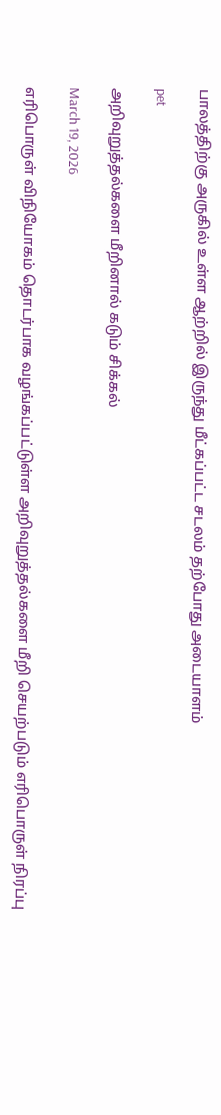பாலத்திற்கு அருகில் உள்ள ஆற்றில் இருந்து மீட்கப்பட்ட சடலம் தற்போது அடையாளம்

pet

அறிவுறுத்தல்களை மீறினால் கடும் சிக்கல்

March 19, 2026

எரிபொருள் விநியோகம் தொடர்பாக வழங்கப்பட்டுள்ள அறிவுறுத்தல்களை மீறி செயற்படும் எரிபொருள் நிரப்பு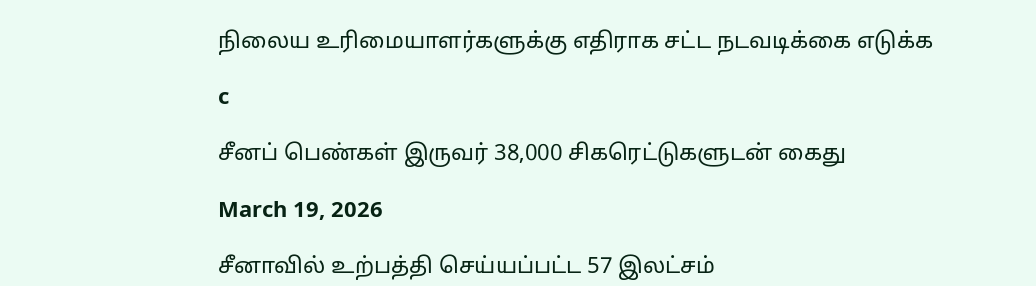நிலைய உரிமையாளர்களுக்கு எதிராக சட்ட நடவடிக்கை எடுக்க

c

சீனப் பெண்கள் இருவர் 38,000 சிகரெட்டுகளுடன் கைது

March 19, 2026

சீனாவில் உற்பத்தி செய்யப்பட்ட 57 இலட்சம்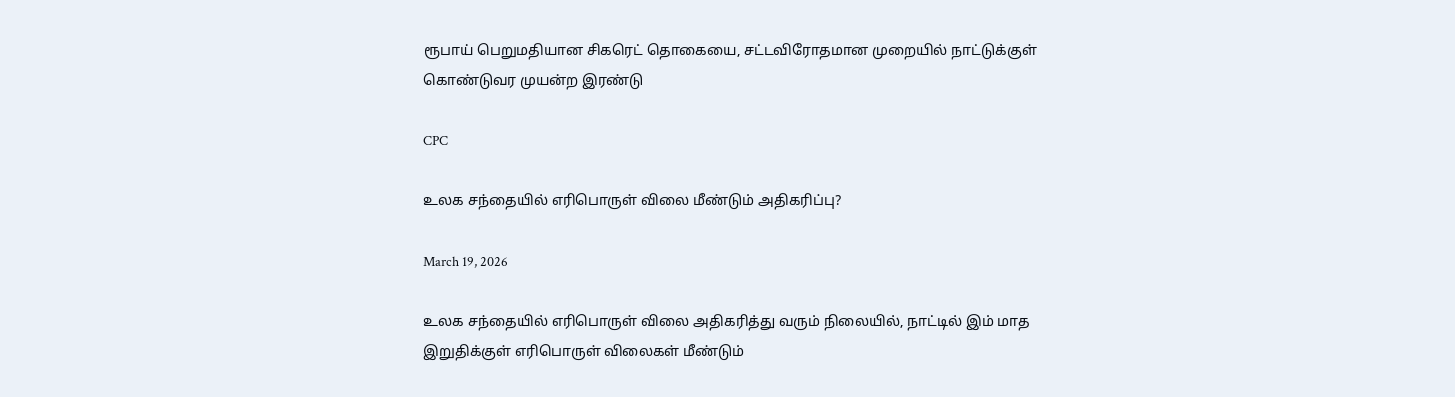ரூபாய் பெறுமதியான சிகரெட் தொகையை, சட்டவிரோதமான முறையில் நாட்டுக்குள் கொண்டுவர முயன்ற இரண்டு

CPC

உலக சந்தையில் எரிபொருள் விலை மீண்டும் அதிகரிப்பு?

March 19, 2026

உலக சந்தையில் எரிபொருள் விலை அதிகரித்து வரும் நிலையில், நாட்டில் இம் மாத இறுதிக்குள் எரிபொருள் விலைகள் மீண்டும்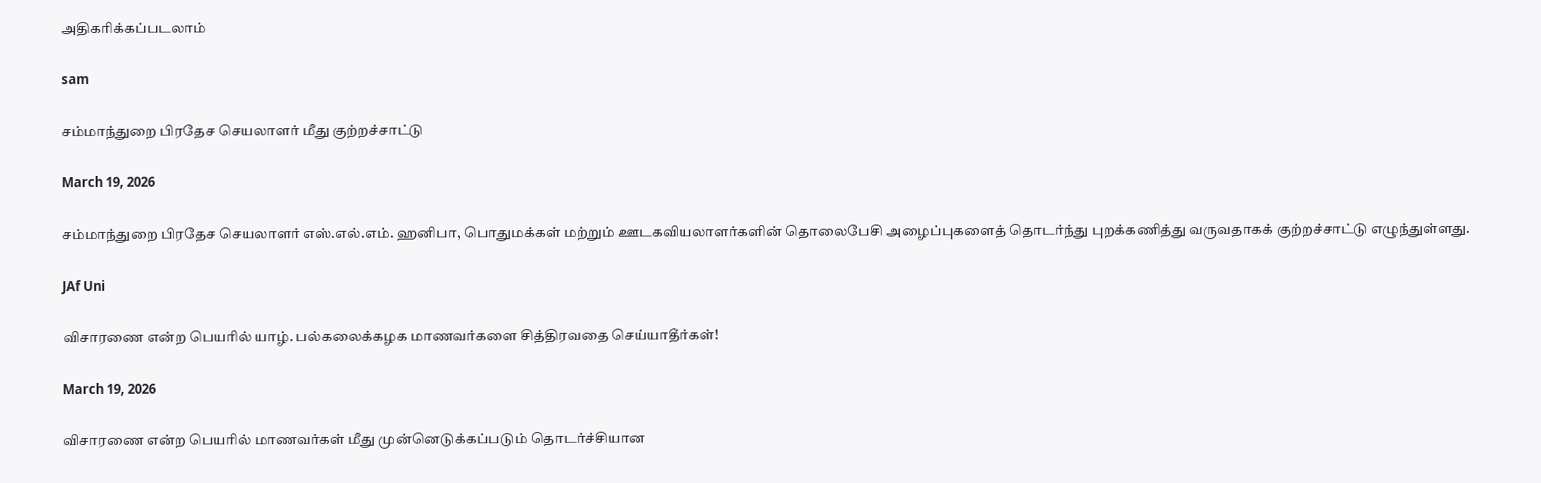அதிகரிக்கப்படலாம்

sam

சம்மாந்துறை பிரதேச செயலாளர் மீது குற்றச்சாட்டு

March 19, 2026

சம்மாந்துறை பிரதேச செயலாளர் எஸ்.எல்.எம். ஹனிபா, பொதுமக்கள் மற்றும் ஊடகவியலாளர்களின் தொலைபேசி அழைப்புகளைத் தொடர்ந்து புறக்கணித்து வருவதாகக் குற்றச்சாட்டு எழுந்துள்ளது.

JAf Uni

விசாரணை என்ற பெயரில் யாழ். பல்கலைக்கழக மாணவர்களை சித்திரவதை செய்யாதீர்கள்!

March 19, 2026

விசாரணை என்ற பெயரில் மாணவர்கள் மீது முன்னெடுக்கப்படும் தொடர்ச்சியான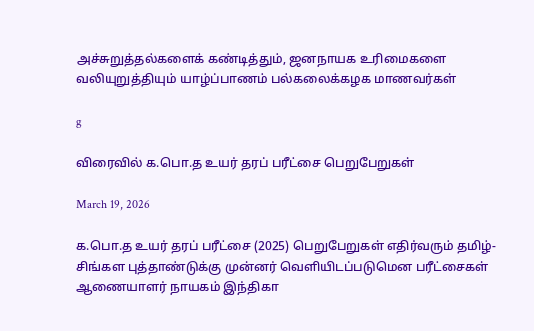அச்சுறுத்தல்களைக் கண்டித்தும், ஜனநாயக உரிமைகளை வலியுறுத்தியும் யாழ்ப்பாணம் பல்கலைக்கழக மாணவர்கள்

g

விரைவில் க.பொ.த உயர் தரப் பரீட்சை பெறுபேறுகள்

March 19, 2026

க.பொ.த உயர் தரப் பரீட்சை (2025) பெறுபேறுகள் எதிர்வரும் தமிழ்-சிங்கள புத்தாண்டுக்கு முன்னர் வெளியிடப்படுமென பரீட்சைகள் ஆணையாளர் நாயகம் இந்திகா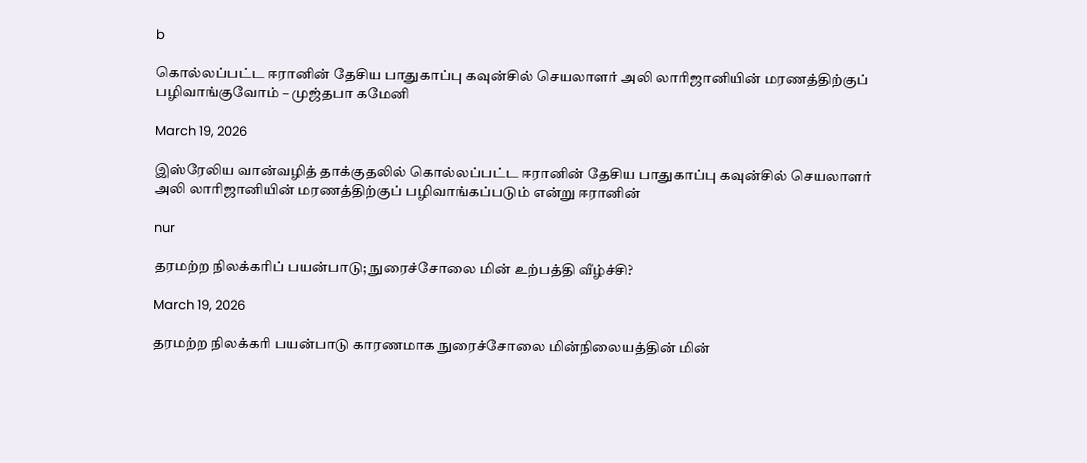b

கொல்லப்பட்ட ஈரானின் தேசிய பாதுகாப்பு கவுன்சில் செயலாளர் அலி லாரிஜானியின் மரணத்திற்குப் பழிவாங்குவோம் – முஜ்தபா கமேனி

March 19, 2026

இஸ்‌ரேலிய வான்வழித் தாக்குதலில் கொல்லப்பட்ட ஈரானின் தேசிய பாதுகாப்பு கவுன்சில் செயலாளர் அலி லாரிஜானியின் மரணத்திற்குப் பழிவாங்கப்படும் என்று ஈரானின்

nur

தரமற்ற நிலக்கரிப் பயன்பாடு; நுரைச்சோலை மின் உற்பத்தி வீழ்ச்சி?

March 19, 2026

தரமற்ற நிலக்கரி பயன்பாடு காரணமாக நுரைச்சோலை மின்நிலையத்தின் மின்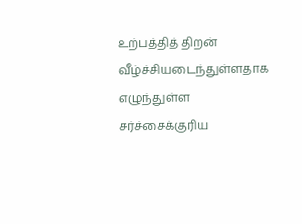உற்பத்தித் திறன் வீழ்ச்சியடைந்துள்ளதாக எழுந்துள்ள சர்ச்சைக்குரிய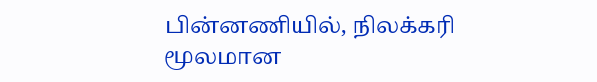பின்னணியில், நிலக்கரி மூலமான